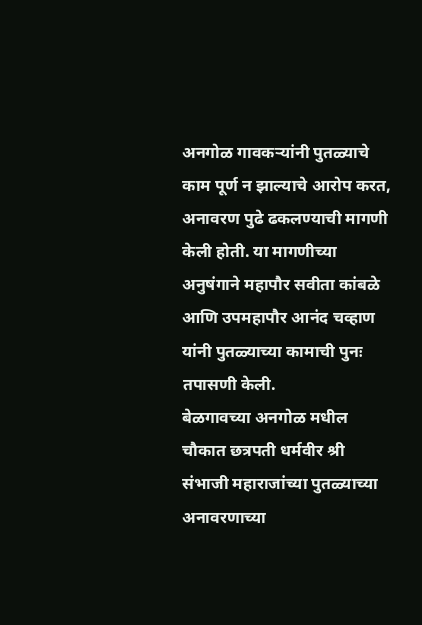अनगोळ गावकऱ्यांनी पुतळ्याचे काम पूर्ण न झाल्याचे आरोप करत, अनावरण पुढे ढकलण्याची मागणी केली होती. या मागणीच्या अनुषंगाने महापौर सवीता कांबळे आणि उपमहापौर आनंद चव्हाण यांनी पुतळ्याच्या कामाची पुनः तपासणी केली.
बेळगावच्या अनगोळ मधील चौकात छत्रपती धर्मवीर श्री संभाजी महाराजांच्या पुतळ्याच्या अनावरणाच्या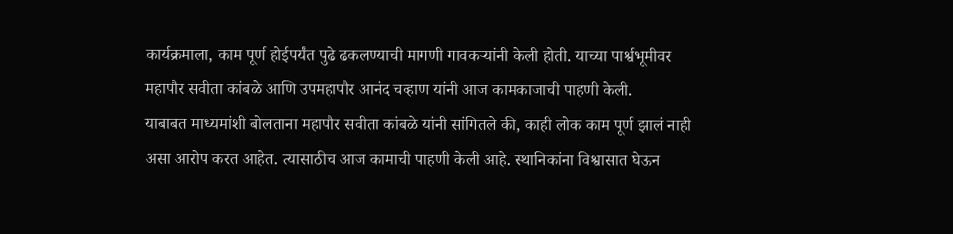कार्यक्रमाला, काम पूर्ण होईपर्यंत पुढे ढकलण्याची मागणी गावकऱ्यांनी केली होती. याच्या पार्श्वभूमीवर महापौर सवीता कांबळे आणि उपमहापौर आनंद चव्हाण यांनी आज कामकाजाची पाहणी केली.
याबाबत माध्यमांशी बोलताना महापौर सवीता कांबळे यांनी सांगितले की, काही लोक काम पूर्ण झालं नाही असा आरोप करत आहेत. त्यासाठीच आज कामाची पाहणी केली आहे. स्थानिकांना विश्वासात घेऊन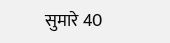सुमारे 40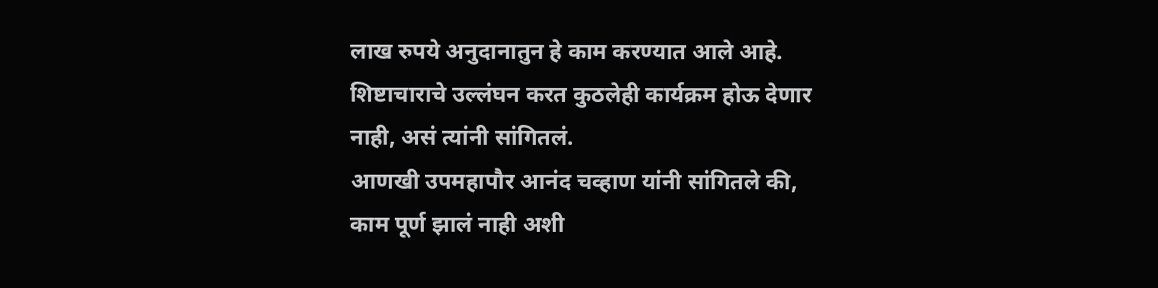लाख रुपये अनुदानातुन हे काम करण्यात आले आहे. शिष्टाचाराचे उल्लंघन करत कुठलेही कार्यक्रम होऊ देणार नाही, असं त्यांनी सांगितलं.
आणखी उपमहापौर आनंद चव्हाण यांनी सांगितले की, काम पूर्ण झालं नाही अशी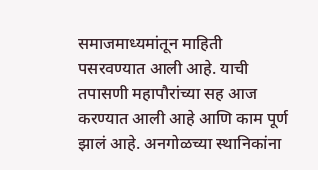समाजमाध्यमांतून माहिती पसरवण्यात आली आहे. याची तपासणी महापौरांच्या सह आज करण्यात आली आहे आणि काम पूर्ण झालं आहे. अनगोळच्या स्थानिकांना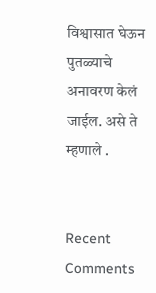विश्वासात घेऊन पुतळ्याचे अनावरण केलं जाईल. असे ते म्हणाले .


Recent Comments